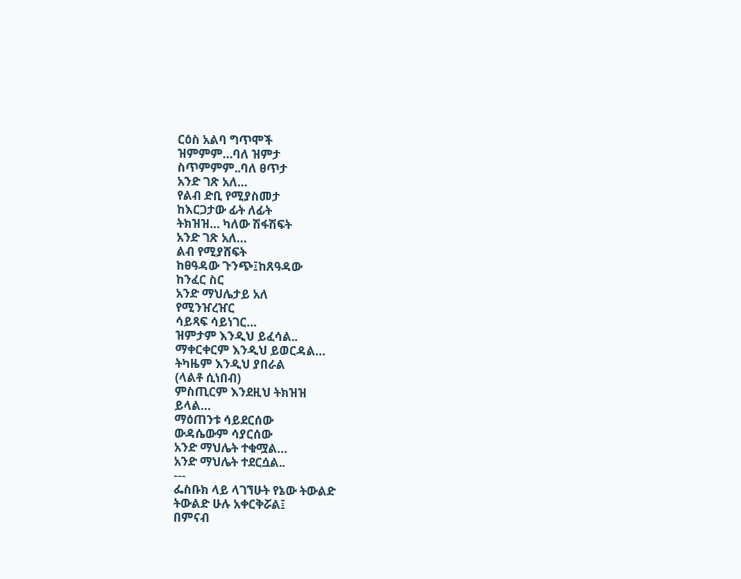ርዕስ አልባ ግጥሞች
ዝምምም…ባለ ዝምታ
ስጥምምም..ባለ ፀጥታ
አንድ ገጽ አለ…
የልብ ድቢ የሚያስመታ
ከእርጋታው ፊት ለፊት
ትክዝዝ… ካለው ሽፋሽፍት
አንድ ገጽ አለ…
ልብ የሚያሸፍት
ከፀዓዳው ጉንጭ፤ከጸዓዳው
ከንፈር ስር
አንድ ማህሌታይ አለ
የሚንዠረዠር
ሳይጻፍ ሳይነገር…
ዝምታም እንዲህ ይፈሳል..
ማቀርቀርም እንዲህ ይወርዳል…
ትካዜም እንዲህ ያበራል
(ላልቶ ሲነበብ)
ምስጢርም እንደዚህ ትክዝዝ
ይላል…
ማዕጠንቱ ሳይደርሰው
ውዳሴውም ሳያርሰው
አንድ ማህሌት ተቁሟል…
አንድ ማህሌት ተደርሷል..
---
ፌስቡክ ላይ ላገኘሁት የኔው ትውልድ
ትውልድ ሁሉ አቀርቅሯል፤
በምናብ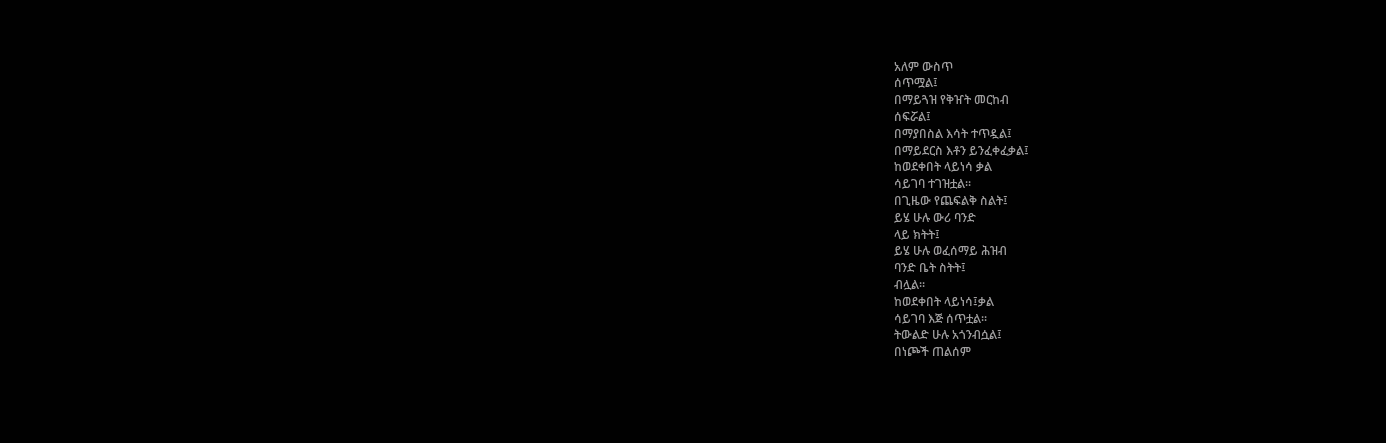አለም ውስጥ
ሰጥሟል፤
በማይጓዝ የቅዠት መርከብ
ሰፍሯል፤
በማያበስል እሳት ተጥዷል፤
በማይደርስ እቶን ይንፈቀፈቃል፤
ከወደቀበት ላይነሳ ቃል
ሳይገባ ተገዝቷል፡፡
በጊዜው የጨፍልቅ ስልት፤
ይሄ ሁሉ ውሪ ባንድ
ላይ ክትት፤
ይሄ ሁሉ ወፈሰማይ ሕዝብ
ባንድ ቤት ስትት፤
ብሏል፡፡
ከወደቀበት ላይነሳ፤ቃል
ሳይገባ እጅ ሰጥቷል፡፡
ትውልድ ሁሉ አጎንብሷል፤
በነጮች ጠልሰም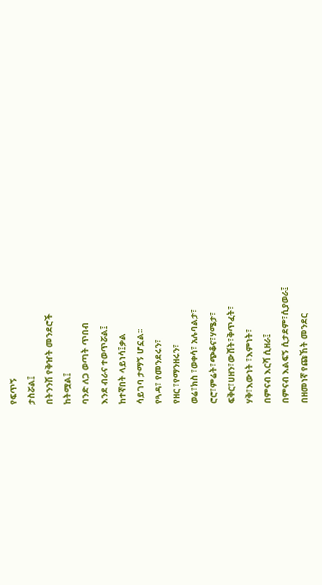የፍጥኝ
ታስሯል፤
በትንንሽ የቅዠት መንደሮች
ከትሟል፤
ባንድ ለጋ ወጣት ጥበብ
እንደ ብራና ተወጥሯል፤
ከተኛበት ላይነሳ፤ቃል
ሳይገባ ታማኝ ሆኗል፡፡
የጓዳ፣ የመንደሩን፣
የዘር ፣የማንዘሩን፣
ወሬ፣ክስ ፣ወቀሳ፣ አሉባልታ፣
ሮሮ፣ምሬት፣ጭቆና፣ሃሜታ፣
ፍቅር፣ሀዘን፣ውሸት፣ቅጥፈት፣
ሃቅ፣እውነት ፣እምነት፣
በምናብ እርሻ ሲዘራ፤
በምናብ እልፍኝ ሲታደም፣ሲያወራ፤
በዘመነኛ የጩኸት መንደር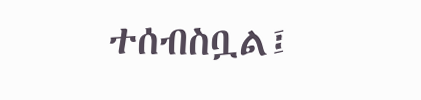ተሰብስቧል፤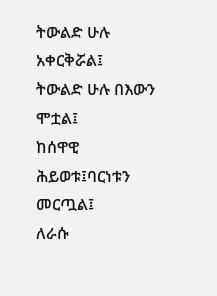ትውልድ ሁሉ አቀርቅሯል፤
ትውልድ ሁሉ በእውን
ሞቷል፤
ከሰዋዊ ሕይወቱ፤ባርነቱን
መርጧል፤
ለራሱ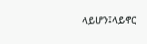ላይሆን፤ላይኖር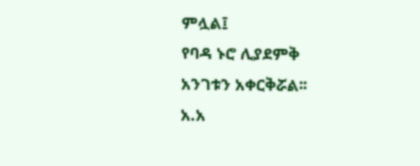ምሏል፤
የባዳ ኑሮ ሊያደምቅ
አንገቱን አቀርቅሯል፡፡
አ.አ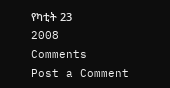የካቲት 23
2008
Comments
Post a Comment